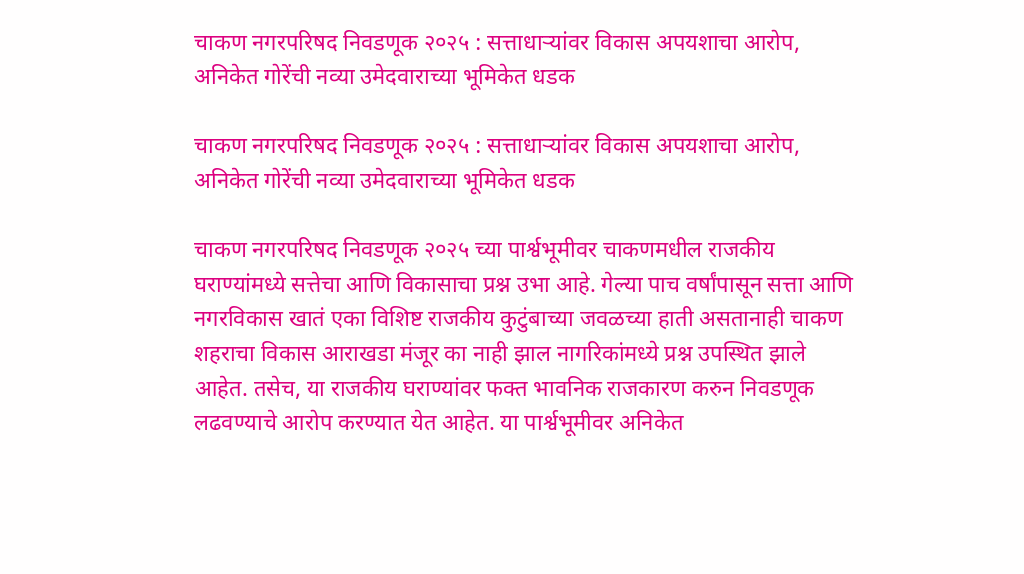चाकण नगरपरिषद निवडणूक २०२५ : सत्ताधाऱ्यांवर विकास अपयशाचा आरोप, अनिकेत गोरेंची नव्या उमेदवाराच्या भूमिकेत धडक

चाकण नगरपरिषद निवडणूक २०२५ : सत्ताधाऱ्यांवर विकास अपयशाचा आरोप, अनिकेत गोरेंची नव्या उमेदवाराच्या भूमिकेत धडक

चाकण नगरपरिषद निवडणूक २०२५ च्या पार्श्वभूमीवर चाकणमधील राजकीय घराण्यांमध्ये सत्तेचा आणि विकासाचा प्रश्न उभा आहे. गेल्या पाच वर्षांपासून सत्ता आणि नगरविकास खातं एका विशिष्ट राजकीय कुटुंबाच्या जवळच्या हाती असतानाही चाकण शहराचा विकास आराखडा मंजूर का नाही झाल नागरिकांमध्ये प्रश्न उपस्थित झाले आहेत. तसेच, या राजकीय घराण्यांवर फक्त भावनिक राजकारण करुन निवडणूक लढवण्याचे आरोप करण्यात येत आहेत. या पार्श्वभूमीवर अनिकेत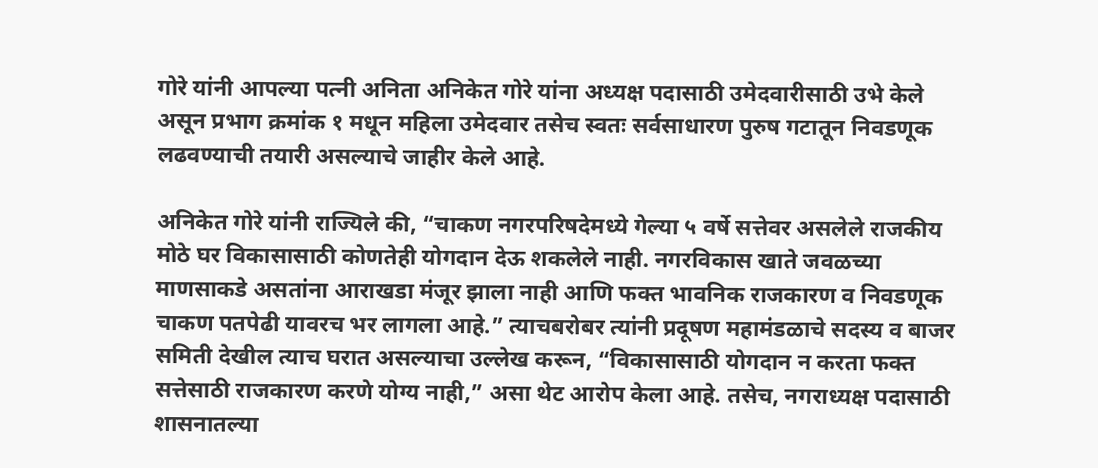गोरे यांनी आपल्या पत्नी अनिता अनिकेत गोरे यांना अध्यक्ष पदासाठी उमेदवारीसाठी उभे केले असून प्रभाग क्रमांक १ मधून महिला उमेदवार तसेच स्वतः सर्वसाधारण पुरुष गटातून निवडणूक लढवण्याची तयारी असल्याचे जाहीर केले आहे.

अनिकेत गोरे यांनी राज्यिले की, “चाकण नगरपरिषदेमध्ये गेल्या ५ वर्षे सत्तेवर असलेले राजकीय मोठे घर विकासासाठी कोणतेही योगदान देऊ शकलेले नाही. नगरविकास खाते जवळच्या माणसाकडे असतांना आराखडा मंजूर झाला नाही आणि फक्त भावनिक राजकारण व निवडणूक चाकण पतपेढी यावरच भर लागला आहे.” त्याचबरोबर त्यांनी प्रदूषण महामंडळाचे सदस्य व बाजर समिती देखील त्याच घरात असल्याचा उल्लेख करून, “विकासासाठी योगदान न करता फक्त सत्तेसाठी राजकारण करणे योग्य नाही,” असा थेट आरोप केला आहे. तसेच, नगराध्यक्ष पदासाठी शासनातल्या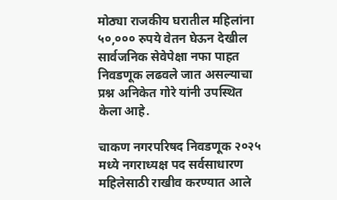मोठ्या राजकीय घरातील महिलांना ५०,००० रुपये वेतन घेऊन देखील सार्वजनिक सेवेपेक्षा नफा पाहत निवडणूक लढवले जात असल्याचा प्रश्न अनिकेत गोरे यांनी उपस्थित केला आहे.

चाकण नगरपरिषद निवडणूक २०२५ मध्ये नगराध्यक्ष पद सर्वसाधारण महिलेसाठी राखीव करण्यात आले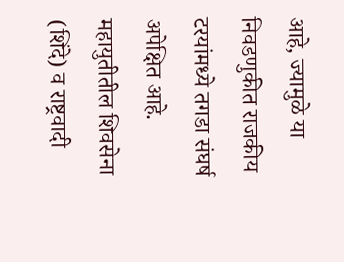आहे, ज्यामुळे या निवडणुकीत राजकीय टरयांमध्ये तगडा संघर्ष अपेक्षित आहे. महायुतीतील शिवसेना (शिंदे) व राष्ट्रवादी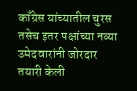काँग्रेस यांच्यातील चुरस तसेच इतर पक्षांच्या नव्या उमेदवारांनी जोरदार तयारी केली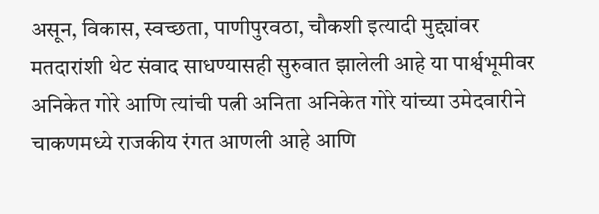असून, विकास, स्वच्छता, पाणीपुरवठा, चौकशी इत्यादी मुद्द्यांवर मतदारांशी थेट संवाद साधण्यासही सुरुवात झालेली आहे या पार्श्वभूमीवर अनिकेत गोरे आणि त्यांची पत्नी अनिता अनिकेत गोरे यांच्या उमेदवारीने चाकणमध्ये राजकीय रंगत आणली आहे आणि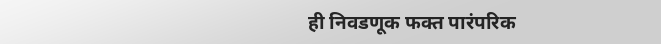ही निवडणूक फक्त पारंपरिक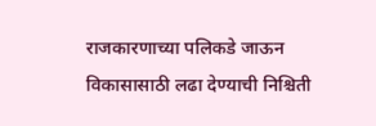राजकारणाच्या पलिकडे जाऊन विकासासाठी लढा देण्याची निश्चिती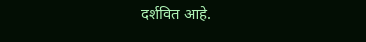दर्शवित आहे.